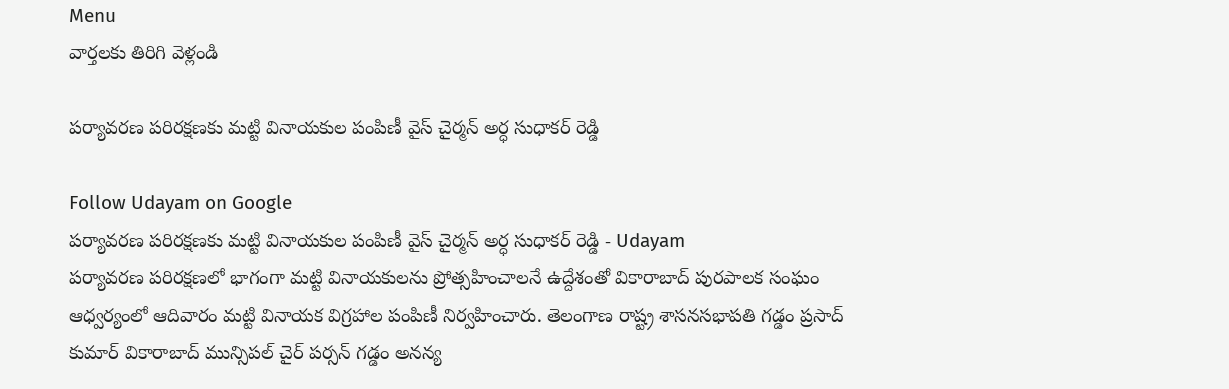Menu
వార్తలకు తిరిగి వెళ్లండి

పర్యావరణ పరిరక్షణకు మట్టి వినాయకుల పంపిణీ వైస్ చైర్మన్ అర్ధ సుధాకర్ రెడ్డి

Follow Udayam on Google
పర్యావరణ పరిరక్షణకు మట్టి వినాయకుల పంపిణీ వైస్ చైర్మన్ అర్ధ సుధాకర్ రెడ్డి - Udayam
పర్యావరణ పరిరక్షణలో భాగంగా మట్టి వినాయకులను ప్రోత్సహించాలనే ఉద్దేశంతో వికారాబాద్ పురపాలక సంఘం ఆధ్వర్యంలో ఆదివారం మట్టి వినాయక విగ్రహాల పంపిణీ నిర్వహించారు. తెలంగాణ రాష్ట్ర శాసనసభాపతి గడ్డం ప్రసాద్ కుమార్ వికారాబాద్ మున్సిపల్ చైర్ పర్సన్ గడ్డం అనన్య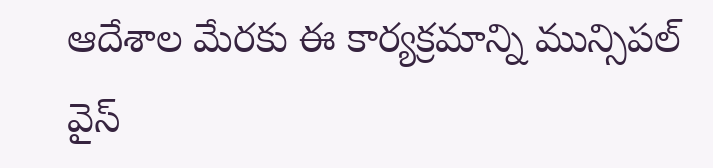ఆదేశాల మేరకు ఈ కార్యక్రమాన్ని మున్సిపల్ వైస్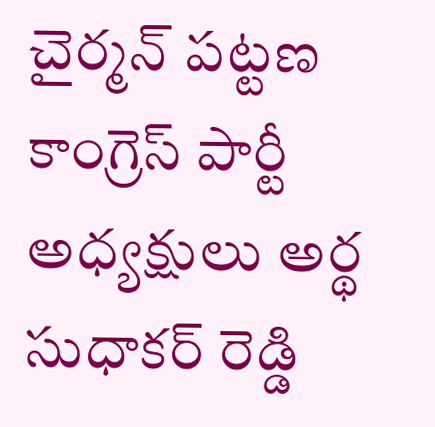చైర్మన్ పట్టణ కాంగ్రెస్ పార్టీ అధ్యక్షులు అర్థ సుధాకర్ రెడ్డి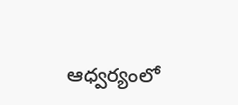ఆధ్వర్యంలో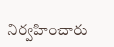నిర్వహించారు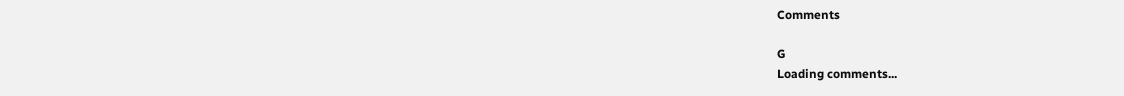Comments

G
Loading comments...